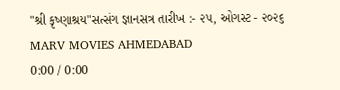"શ્રી કૃષ્ણાશ્રય"સત્સંગ જ્ઞાનસત્ર તારીખ :- ૨૫, ઓગસ્ટ - ૨૦૨૬
MARV MOVIES AHMEDABAD
0:00 / 0:00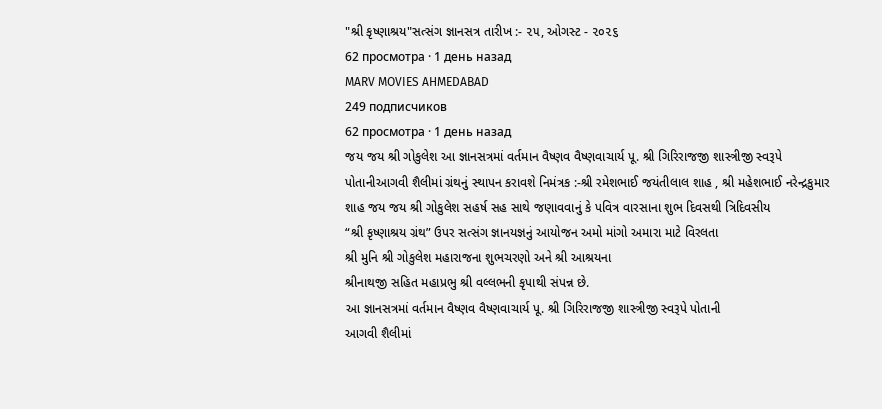"શ્રી કૃષ્ણાશ્રય"સત્સંગ જ્ઞાનસત્ર તારીખ :- ૨૫, ઓગસ્ટ - ૨૦૨૬
62 просмотра · 1 день назад
MARV MOVIES AHMEDABAD
249 подписчиков
62 просмотра · 1 день назад
જય જય શ્રી ગોકુલેશ આ જ્ઞાનસત્રમાં વર્તમાન વૈષ્ણવ વૈષ્ણવાચાર્ય પૂ. શ્રી ગિરિરાજજી શાસ્ત્રીજી સ્વરૂપે પોતાનીઆગવી શૈલીમાં ગ્રંથનું સ્થાપન કરાવશે નિમંત્રક :-શ્રી રમેશભાઈ જયંતીલાલ શાહ , શ્રી મહેશભાઈ નરેન્દ્રકુમાર શાહ જય જય શ્રી ગોકુલેશ સહર્ષ સહ સાથે જણાવવાનું કે પવિત્ર વારસાના શુભ દિવસથી ત્રિદિવસીય
“શ્રી કૃષ્ણાશ્રય ગ્રંથ” ઉપર સત્સંગ જ્ઞાનયજ્ઞનું આયોજન અમો માંગો અમારા માટે વિરલતા
શ્રી મુનિ શ્રી ગોકુલેશ મહારાજના શુભચરણો અને શ્રી આશ્રયના
શ્રીનાથજી સહિત મહાપ્રભુ શ્રી વલ્લભની કૃપાથી સંપન્ન છે.
આ જ્ઞાનસત્રમાં વર્તમાન વૈષ્ણવ વૈષ્ણવાચાર્ય પૂ. શ્રી ગિરિરાજજી શાસ્ત્રીજી સ્વરૂપે પોતાની
આગવી શૈલીમાં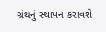ગ્રંથનું સ્થાપન કરાવશે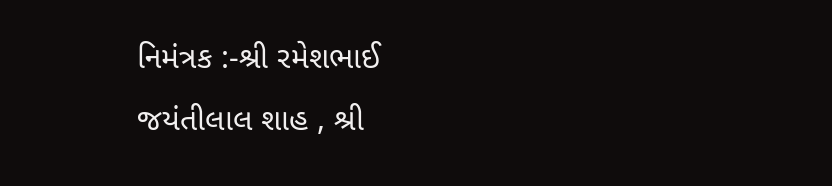નિમંત્રક :-શ્રી રમેશભાઈ જયંતીલાલ શાહ , શ્રી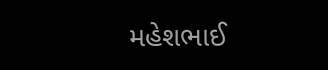મહેશભાઈ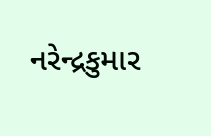નરેન્દ્રકુમાર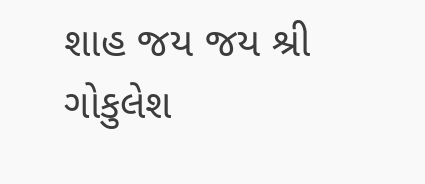શાહ જય જય શ્રી ગોકુલેશ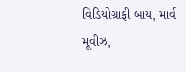વિડિયોગ્રાફી બાય, માર્વ મૂવીઝ,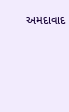અમદાવાદ